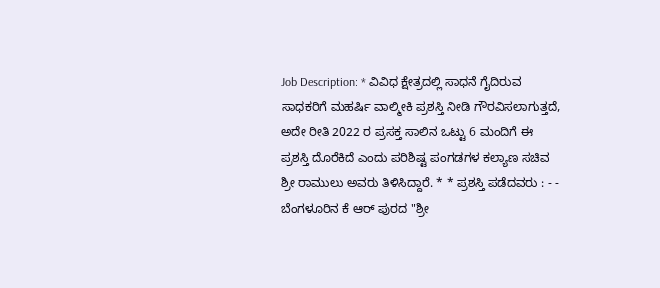Job Description: * ವಿವಿಧ ಕ್ಷೇತ್ರದಲ್ಲಿ ಸಾಧನೆ ಗೈದಿರುವ ಸಾಧಕರಿಗೆ ಮಹರ್ಷಿ ವಾಲ್ಮೀಕಿ ಪ್ರಶಸ್ತಿ ನೀಡಿ ಗೌರವಿಸಲಾಗುತ್ತದೆ, ಅದೇ ರೀತಿ 2022 ರ ಪ್ರಸಕ್ತ ಸಾಲಿನ ಒಟ್ಟು 6 ಮಂದಿಗೆ ಈ ಪ್ರಶಸ್ತಿ ದೊರೆಕಿದೆ ಎಂದು ಪರಿಶಿಷ್ಟ ಪಂಗಡಗಳ ಕಲ್ಯಾಣ ಸಚಿವ ಶ್ರೀ ರಾಮುಲು ಅವರು ತಿಳಿಸಿದ್ದಾರೆ. * * ಪ್ರಶಸ್ತಿ ಪಡೆದವರು : - - ಬೆಂಗಳೂರಿನ ಕೆ ಆರ್ ಪುರದ "ಶ್ರೀ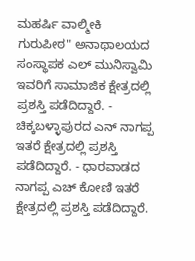ಮಹರ್ಷಿ ವಾಲ್ಮೀಕಿ ಗುರುಪೀಠ" ಅನಾಥಾಲಯದ ಸಂಸ್ಥಾಪಕ ಎಲ್ ಮುನಿಸ್ವಾಮಿ ಇವರಿಗೆ ಸಾಮಾಜಿಕ ಕ್ಷೇತ್ರದಲ್ಲಿ ಪ್ರಶಸ್ತಿ ಪಡೆದಿದ್ದಾರೆ. - ಚಿಕ್ಕಬಳ್ಳಾಪುರದ ಎನ್ ನಾಗಪ್ಪ ಇತರೆ ಕ್ಷೇತ್ರದಲ್ಲಿ ಪ್ರಶಸ್ತಿ ಪಡೆದಿದ್ದಾರೆ. - ಧಾರವಾಡದ ನಾಗಪ್ಪ ಎಚ್ ಕೋಣಿ ಇತರೆ ಕ್ಷೇತ್ರದಲ್ಲಿ ಪ್ರಶಸ್ತಿ ಪಡೆದಿದ್ದಾರೆ.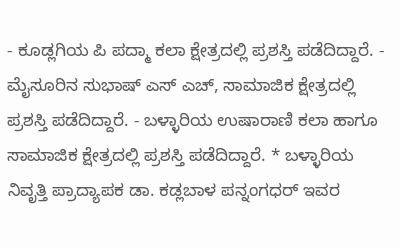- ಕೂಡ್ಲಗಿಯ ಪಿ ಪದ್ಮಾ ಕಲಾ ಕ್ಷೇತ್ರದಲ್ಲಿ ಪ್ರಶಸ್ತಿ ಪಡೆದಿದ್ದಾರೆ. - ಮೈಸೂರಿನ ಸುಭಾಷ್ ಎಸ್ ಎಚ್, ಸಾಮಾಜಿಕ ಕ್ಷೇತ್ರದಲ್ಲಿ ಪ್ರಶಸ್ತಿ ಪಡೆದಿದ್ದಾರೆ. - ಬಳ್ಳಾರಿಯ ಉಷಾರಾಣಿ ಕಲಾ ಹಾಗೂ ಸಾಮಾಜಿಕ ಕ್ಷೇತ್ರದಲ್ಲಿ ಪ್ರಶಸ್ತಿ ಪಡೆದಿದ್ದಾರೆ. * ಬಳ್ಳಾರಿಯ ನಿವೃತ್ತಿ ಪ್ರಾದ್ಯಾಪಕ ಡಾ. ಕಡ್ಲಬಾಳ ಪನ್ನಂಗಧರ್ ಇವರ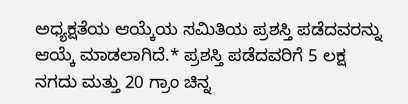ಅಧ್ಯಕ್ಷತೆಯ ಆಯ್ಕೆಯ ಸಮಿತಿಯ ಪ್ರಶಸ್ತಿ ಪಡೆದವರನ್ನು ಆಯ್ಕೆ ಮಾಡಲಾಗಿದೆ.* ಪ್ರಶಸ್ತಿ ಪಡೆದವರಿಗೆ 5 ಲಕ್ಷ ನಗದು ಮತ್ತು 20 ಗ್ರಾಂ ಚಿನ್ನ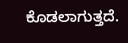ಕೊಡಲಾಗುತ್ತದೆ.